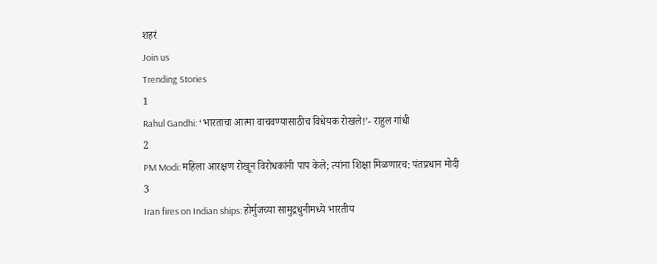शहरं
Join us
Trending Stories
1
Rahul Gandhi: ‘भारताचा आत्मा वाचवण्यासाठीच विधेयक रोखले!’- राहुल गांधी
2
PM Modi: महिला आरक्षण रोखून विरोधकांनी पाप केले; त्यांना शिक्षा मिळणारच: पंतप्रधान मोदी
3
Iran fires on Indian ships: होर्मुजच्या सामुद्रधुनीमध्ये भारतीय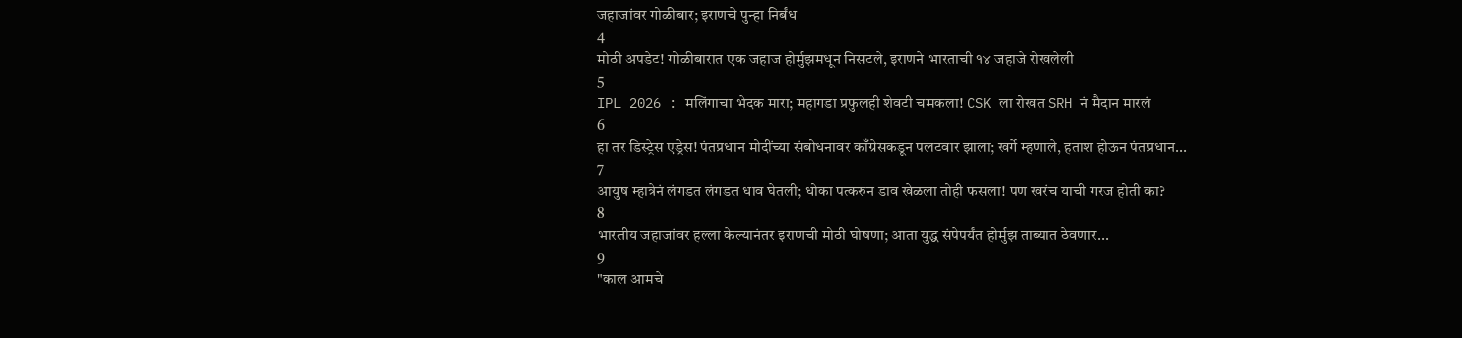जहाजांवर गोळीबार; इराणचे पुन्हा निर्बंध
4
मोठी अपडेट! गोळीबारात एक जहाज होर्मुझमधून निसटले, इराणने भारताची १४ जहाजे रोखलेली
5
IPL 2026 : मलिंगाचा भेदक मारा; महागडा प्रफुलही शेवटी चमकला! CSK ला रोखत SRH नं मैदान मारलं
6
हा तर डिस्ट्रेस एड्रेस! पंतप्रधान मोदींच्या संबोधनावर काँग्रेसकडून पलटवार झाला; खर्गे म्हणाले, हताश होऊन पंतप्रधान...
7
आयुष म्हात्रेनं लंगडत लंगडत धाव घेतली; धोका पत्करुन डाव खेळला तोही फसला! पण खरंच याची गरज होती का?
8
भारतीय जहाजांवर हल्ला केल्यानंतर इराणची मोठी घोषणा; आता युद्ध संपेपर्यंत होर्मुझ ताब्यात ठेवणार...
9
"काल आमचे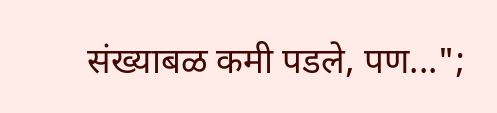संख्याबळ कमी पडले, पण...";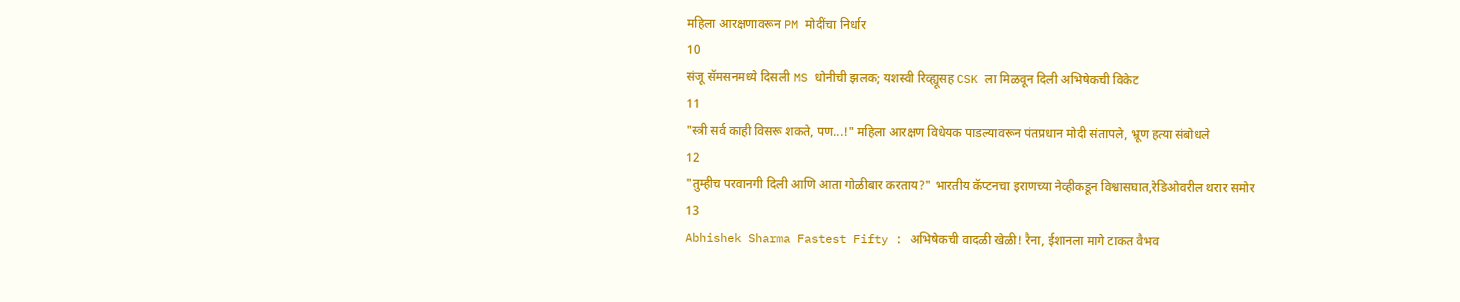महिला आरक्षणावरून PM मोदींचा निर्धार
10
संजू सॅमसनमध्ये दिसली MS धोनीची झलक; यशस्वी रिव्ह्यूसह CSK ला मिळवून दिली अभिषेकची विकेट
11
"स्त्री सर्व काही विसरू शकते, पण...!" महिला आरक्षण विधेयक पाडल्यावरून पंतप्रधान मोदी संतापले, भ्रूण हत्या संबोधले
12
"तुम्हीच परवानगी दिली आणि आता गोळीबार करताय?" भारतीय कॅप्टनचा इराणच्या नेव्हीकडून विश्वासघात,रेडिओवरील थरार समोर
13
Abhishek Sharma Fastest Fifty : अभिषेकची वादळी खेळी! रैना, ईशानला मागे टाकत वैभव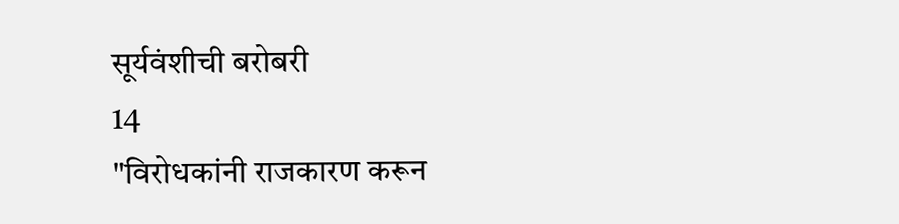सूर्यवंशीची बरोबरी
14
"विरोधकांनी राजकारण करून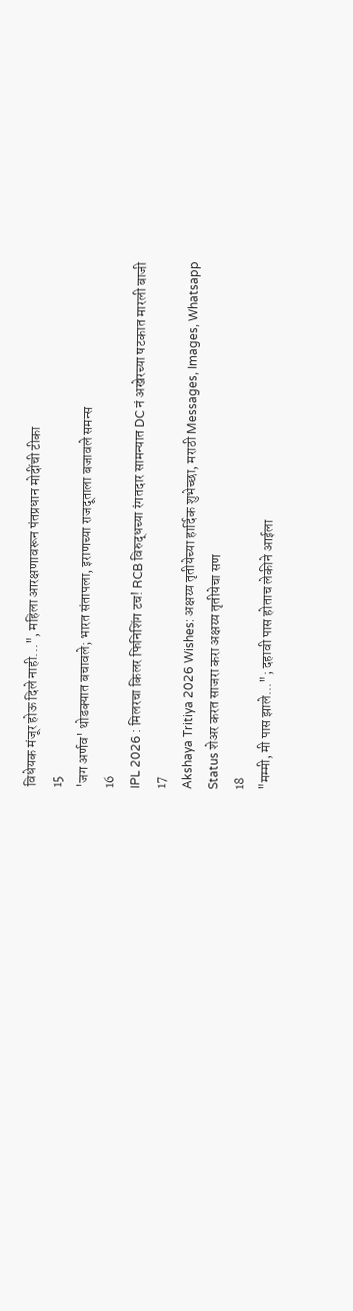विधेयक मंजूर होऊ दिले नाही...", महिला आरक्षणावरून पंतप्रधान मोदींची टीका
15
'जग अर्णव' थोडक्यात बचावले; भारत संतापला, इराणच्या राजदूताला बजावले समन्स
16
IPL 2026 : मिलरचा किलर फिनिशिंग टच! RCB विरुद्धच्या रंगतदार सामन्यात DC नं अखेरच्या षटकात मारली बाजी
17
Akshaya Tritiya 2026 Wishes: अक्षय्य तृतीयेच्या हार्दिक शुभेच्छा, मराठी Messages, Images, Whatsapp Status शेअर करत साजरा करा अक्षय्य तृतीयेचा सण
18
"मम्मी, मी पास झाले..."; दहावी पास होताच लेकीने आईला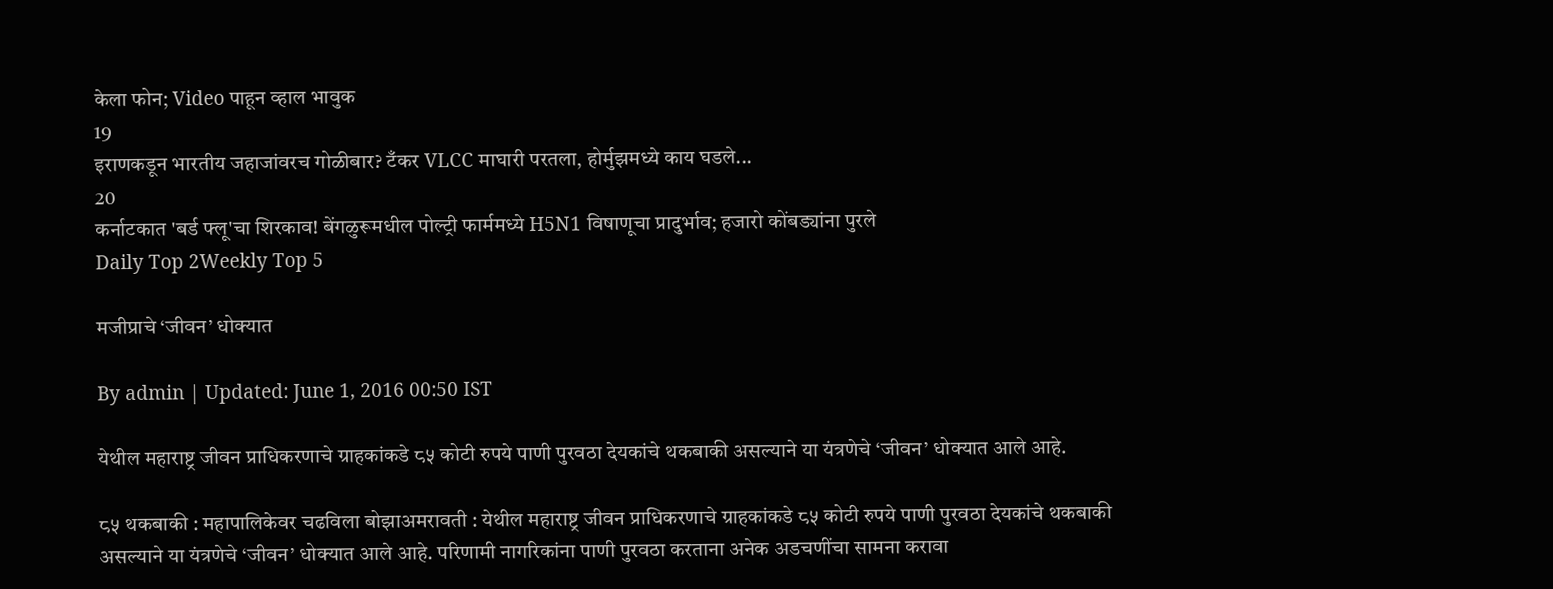केला फोन; Video पाहून व्हाल भावुक
19
इराणकडून भारतीय जहाजांवरच गोळीबार? टँकर VLCC माघारी परतला, होर्मुझमध्ये काय घडले...
20
कर्नाटकात 'बर्ड फ्लू'चा शिरकाव! बेंगळुरूमधील पोल्ट्री फार्ममध्ये H5N1 विषाणूचा प्रादुर्भाव; हजारो कोंबड्यांना पुरले
Daily Top 2Weekly Top 5

मजीप्राचे ‘जीवन’ धोक्यात

By admin | Updated: June 1, 2016 00:50 IST

येथील महाराष्ट्र जीवन प्राधिकरणाचे ग्राहकांकडे ८५ कोटी रुपये पाणी पुरवठा देयकांचे थकबाकी असल्याने या यंत्रणेचे ‘जीवन’ धोक्यात आले आहे.

८५ थकबाकी : महापालिकेवर चढविला बोझाअमरावती : येथील महाराष्ट्र जीवन प्राधिकरणाचे ग्राहकांकडे ८५ कोटी रुपये पाणी पुरवठा देयकांचे थकबाकी असल्याने या यंत्रणेचे ‘जीवन’ धोक्यात आले आहे. परिणामी नागरिकांना पाणी पुरवठा करताना अनेक अडचणींचा सामना करावा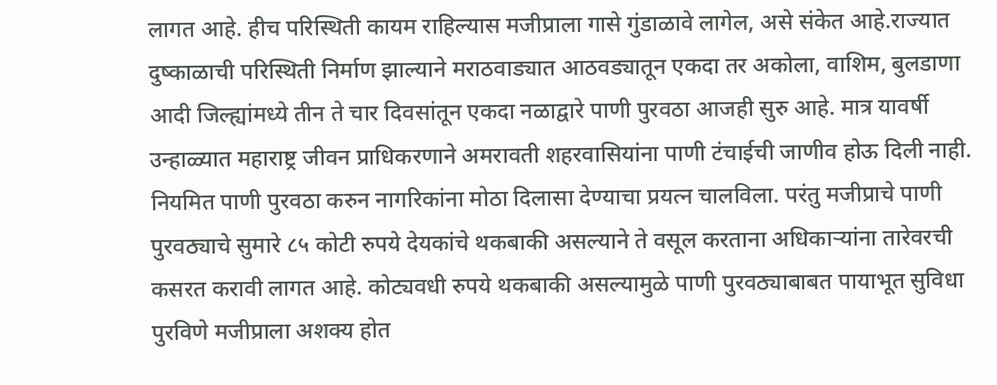लागत आहे. हीच परिस्थिती कायम राहिल्यास मजीप्राला गासे गुंडाळावे लागेल, असे संकेत आहे.राज्यात दुष्काळाची परिस्थिती निर्माण झाल्याने मराठवाड्यात आठवड्यातून एकदा तर अकोला, वाशिम, बुलडाणा आदी जिल्ह्यांमध्ये तीन ते चार दिवसांतून एकदा नळाद्वारे पाणी पुरवठा आजही सुरु आहे. मात्र यावर्षी उन्हाळ्यात महाराष्ट्र जीवन प्राधिकरणाने अमरावती शहरवासियांना पाणी टंचाईची जाणीव होऊ दिली नाही. नियमित पाणी पुरवठा करुन नागरिकांना मोठा दिलासा देण्याचा प्रयत्न चालविला. परंतु मजीप्राचे पाणी पुरवठ्याचे सुमारे ८५ कोटी रुपये देयकांचे थकबाकी असल्याने ते वसूल करताना अधिकाऱ्यांना तारेवरची कसरत करावी लागत आहे. कोट्यवधी रुपये थकबाकी असल्यामुळे पाणी पुरवठ्याबाबत पायाभूत सुविधा पुरविणे मजीप्राला अशक्य होत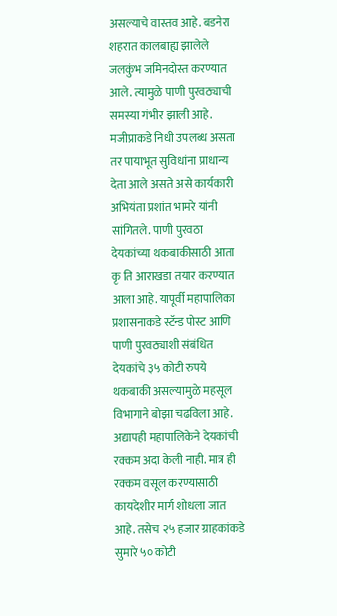असल्याचे वास्तव आहे. बडनेरा शहरात कालबाह्य झालेले जलकुंभ जमिनदोस्त करण्यात आले. त्यामुळे पाणी पुरवठ्याची समस्या गंभीर झाली आहे. मजीप्राकडे निधी उपलब्ध असता तर पायाभूत सुविधांना प्राधान्य देता आले असते असे कार्यकारी अभियंता प्रशांत भामरे यांनी सांगितले. पाणी पुरवठा देयकांच्या थकबाकीसाठी आता कृ ति आराखडा तयार करण्यात आला आहे. यापूर्वी महापालिका प्रशासनाकडे स्टॅन्ड पोस्ट आणि पाणी पुरवठ्याशी संबंधित देयकांचे ३५ कोटी रुपये थकबाकी असल्यामुळे महसूल विभागाने बोझा चढविला आहे. अद्यापही महापालिकेने देयकांची रक्कम अदा केली नाही. मात्र ही रक्कम वसूल करण्यासाठी कायदेशीर मार्ग शोधला जात आहे. तसेच २५ हजार ग्राहकांकडे सुमारे ५० कोटी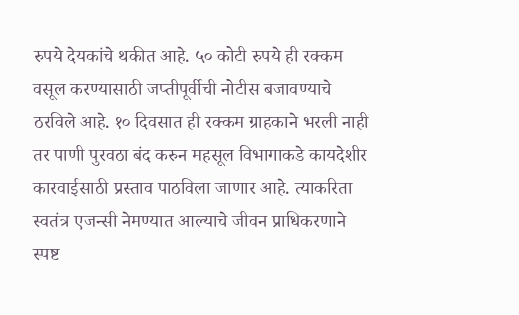रुपये देयकांचे थकीत आहे. ५० कोटी रुपये ही रक्कम वसूल करण्यासाठी जप्तीपूर्वीची नोटीस बजावण्याचे ठरविले आहे. १० दिवसात ही रक्कम ग्राहकाने भरली नाही तर पाणी पुरवठा बंद करुन महसूल विभागाकडे कायदेशीर कारवाईसाठी प्रस्ताव पाठविला जाणार आहे. त्याकरिता स्वतंत्र एजन्सी नेमण्यात आल्याचे जीवन प्राधिकरणाने स्पष्ट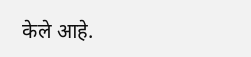केले आहे.